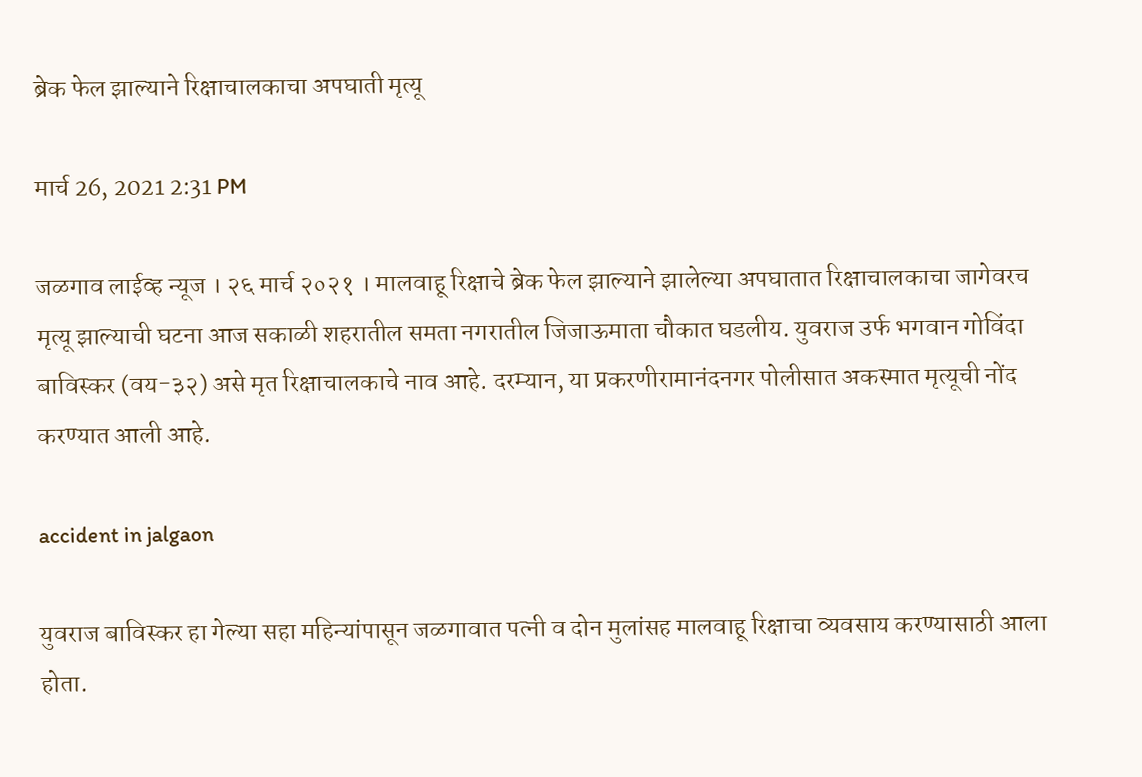ब्रेक फेल झाल्याने रिक्षाचालकाचा अपघाती मृत्यू

मार्च 26, 2021 2:31 PM

जळगाव लाईव्ह न्यूज । २६ मार्च २०२१ । मालवाहू रिक्षाचे ब्रेक फेल झाल्याने झालेल्या अपघातात रिक्षाचालकाचा जागेवरच मृत्यू झाल्याची घटना आज सकाळी शहरातील समता नगरातील जिजाऊमाता चौकात घडलीय. युवराज उर्फ भगवान गोविंदा बाविस्कर (वय-३२) असे मृत रिक्षाचालकाचे नाव आहे. दरम्यान, या प्रकरणीरामानंदनगर पोलीसात अकस्मात मृत्यूची नोंद करण्यात आली आहे.

accident in jalgaon

युवराज बाविस्कर हा गेल्या सहा महिन्यांपासून जळगावात पत्नी व दोन मुलांसह मालवाहू रिक्षाचा व्यवसाय करण्यासाठी आला होता.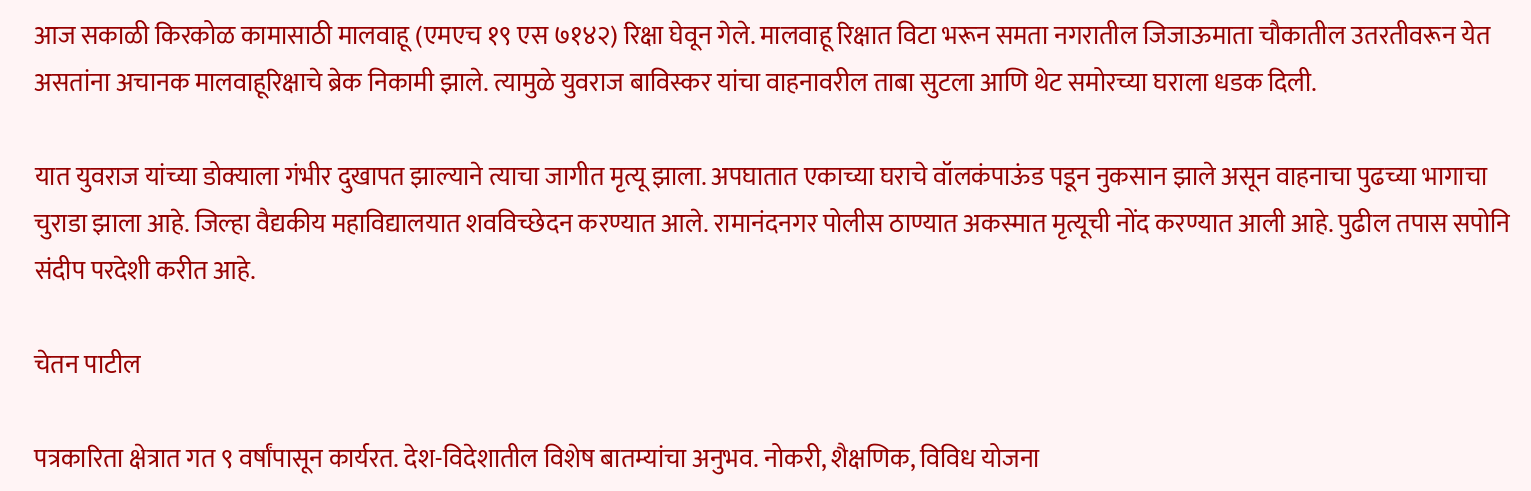आज सकाळी किरकोळ कामासाठी मालवाहू (एमएच १९ एस ७१४२) रिक्षा घेवून गेले. मालवाहू रिक्षात विटा भरून समता नगरातील जिजाऊमाता चौकातील उतरतीवरून येत असतांना अचानक मालवाहूरिक्षाचे ब्रेक निकामी झाले. त्यामुळे युवराज बाविस्कर यांचा वाहनावरील ताबा सुटला आणि थेट समोरच्या घराला धडक दिली.

यात युवराज यांच्या डोक्याला गंभीर दुखापत झाल्याने त्याचा जागीत मृत्यू झाला. अपघातात एकाच्या घराचे वॉलकंपाऊंड पडून नुकसान झाले असून वाहनाचा पुढच्या भागाचा चुराडा झाला आहे. जिल्हा वैद्यकीय महाविद्यालयात शवविच्छेदन करण्यात आले. रामानंदनगर पोलीस ठाण्यात अकस्मात मृत्यूची नोंद करण्यात आली आहे. पुढील तपास सपोनि संदीप परदेशी करीत आहे.

चेतन पाटील

पत्रकारिता क्षेत्रात गत ९ वर्षांपासून कार्यरत. देश-विदेशातील विशेष बातम्यांचा अनुभव. नोकरी, शैक्षणिक, विविध योजना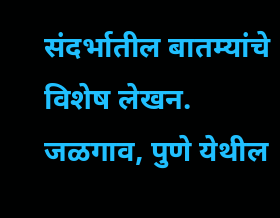संदर्भातील बातम्यांचे विशेष लेखन. जळगाव, पुणे येथील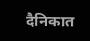दैनिकात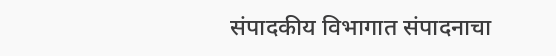संपादकीय विभागात संपादनाचा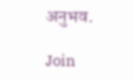अनुभव.

Join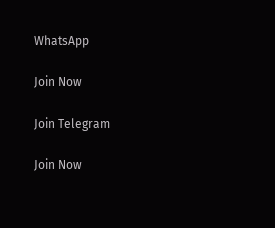WhatsApp

Join Now

Join Telegram

Join Now